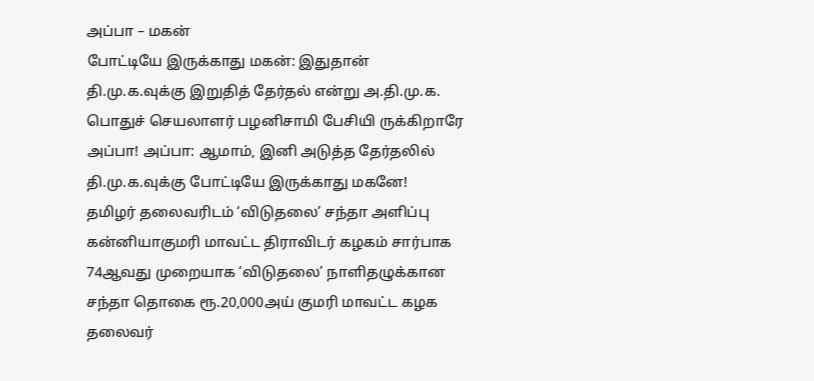அப்பா – மகன்
போட்டியே இருக்காது மகன்: இதுதான் தி.மு.க.வுக்கு இறுதித் தேர்தல் என்று அ.தி.மு.க. பொதுச் செயலாளர் பழனிசாமி பேசியி ருக்கிறாரே அப்பா! அப்பா: ஆமாம், இனி அடுத்த தேர்தலில் தி.மு.க.வுக்கு போட்டியே இருக்காது மகனே!
தமிழர் தலைவரிடம் ‘விடுதலை’ சந்தா அளிப்பு
கன்னியாகுமரி மாவட்ட திராவிடர் கழகம் சார்பாக 74ஆவது முறையாக ‘விடுதலை’ நாளிதழுக்கான சந்தா தொகை ரூ.20,000அய் குமரி மாவட்ட கழக தலைவர்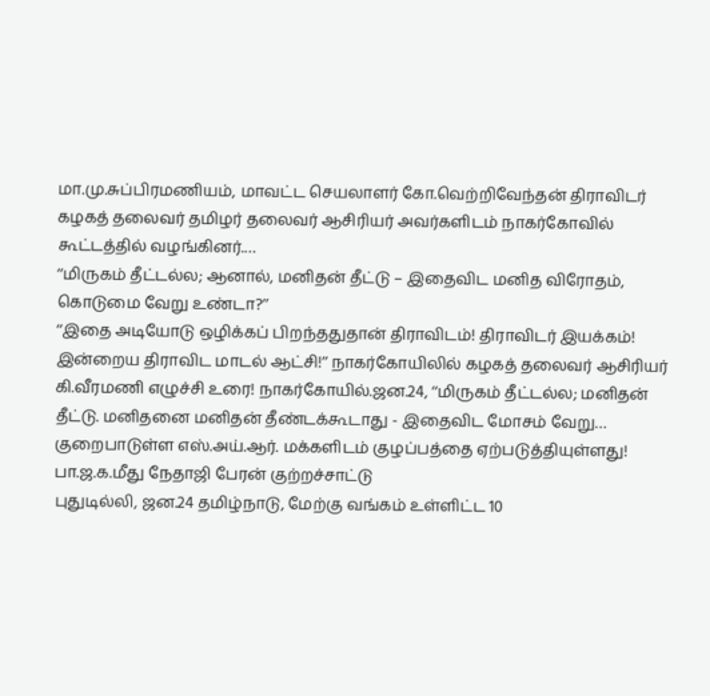மா.மு.சுப்பிரமணியம், மாவட்ட செயலாளர் கோ.வெற்றிவேந்தன் திராவிடர் கழகத் தலைவர் தமிழர் தலைவர் ஆசிரியர் அவர்களிடம் நாகர்கோவில் கூட்டத்தில் வழங்கினர்.…
‘‘மிருகம் தீட்டல்ல; ஆனால், மனிதன் தீட்டு – இதைவிட மனித விரோதம், கொடுமை வேறு உண்டா?’’
‘‘இதை அடியோடு ஒழிக்கப் பிறந்ததுதான் திராவிடம்! திராவிடர் இயக்கம்! இன்றைய திராவிட மாடல் ஆட்சி!’’ நாகர்கோயிலில் கழகத் தலைவர் ஆசிரியர் கி.வீரமணி எழுச்சி உரை! நாகர்கோயில்.ஜன.24, ‘‘மிருகம் தீட்டல்ல; மனிதன் தீட்டு. மனிதனை மனிதன் தீண்டக்கூடாது - இதைவிட மோசம் வேறு…
குறைபாடுள்ள எஸ்.அய்.ஆர். மக்களிடம் குழப்பத்தை ஏற்படுத்தியுள்ளது! பா.ஜ.க.மீது நேதாஜி பேரன் குற்றச்சாட்டு
புதுடில்லி, ஜன.24 தமிழ்நாடு, மேற்கு வங்கம் உள்ளிட்ட 10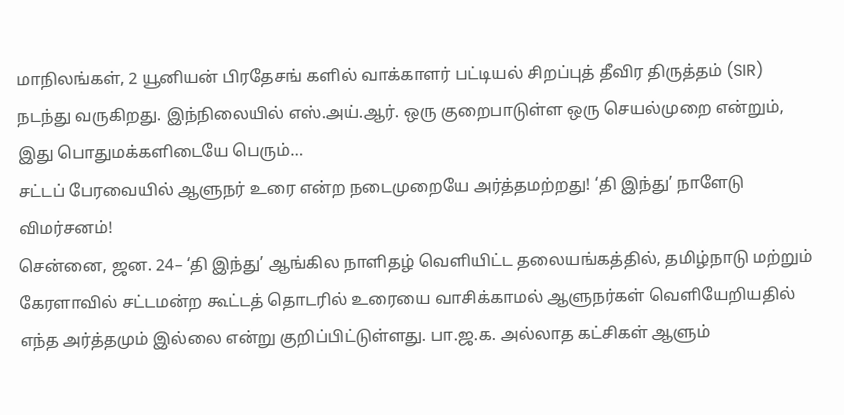மாநிலங்கள், 2 யூனியன் பிரதேசங் களில் வாக்காளர் பட்டியல் சிறப்புத் தீவிர திருத்தம் (SIR) நடந்து வருகிறது. இந்நிலையில் எஸ்.அய்.ஆர். ஒரு குறைபாடுள்ள ஒரு செயல்முறை என்றும், இது பொதுமக்களிடையே பெரும்…
சட்டப் பேரவையில் ஆளுநர் உரை என்ற நடைமுறையே அர்த்தமற்றது! ‘தி இந்து’ நாளேடு விமர்சனம்!
சென்னை, ஜன. 24– ‘தி இந்து’ ஆங்கில நாளிதழ் வெளியிட்ட தலையங்கத்தில், தமிழ்நாடு மற்றும் கேரளாவில் சட்டமன்ற கூட்டத் தொடரில் உரையை வாசிக்காமல் ஆளுநர்கள் வெளியேறியதில் எந்த அர்த்தமும் இல்லை என்று குறிப்பிட்டுள்ளது. பா.ஜ.க. அல்லாத கட்சிகள் ஆளும்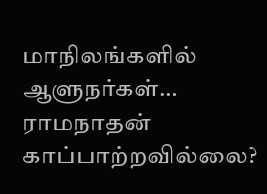மாநிலங்களில் ஆளுநர்கள்…
ராமநாதன் காப்பாற்றவில்லை?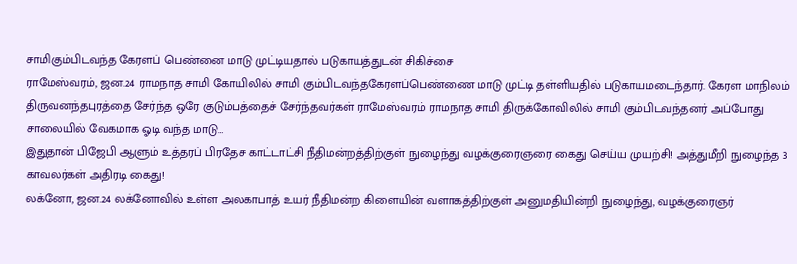சாமிகும்பிடவந்த கேரளப் பெண்னை மாடு முட்டியதால் படுகாயத்துடன் சிகிச்சை
ராமேஸ்வரம், ஜன.24 ராமநாத சாமி கோயிலில் சாமி கும்பிடவந்தகேரளப்பெண்ணை மாடு முட்டி தள்ளியதில் படுகாயமடைந்தார். கேரள மாநிலம் திருவனந்தபுரத்தை சேர்ந்த ஒரே குடும்பத்தைச் சேர்ந்தவர்கள் ராமேஸ்வரம் ராமநாத சாமி திருக்கோவிலில் சாமி கும்பிடவந்தனர் அப்போது சாலையில் வேகமாக ஓடி வந்த மாடு…
இதுதான் பிஜேபி ஆளும் உத்தரப் பிரதேச காட்டாட்சி நீதிமன்றத்திற்குள் நுழைந்து வழக்குரைஞரை கைது செய்ய முயற்சி! அத்துமீறி நுழைந்த 3 காவலர்கள் அதிரடி கைது!
லக்னோ, ஜன.24 லக்னோவில் உள்ள அலகாபாத் உயர் நீதிமன்ற கிளையின் வளாகத்திற்குள் அனுமதியின்றி நுழைந்து, வழக்குரைஞர்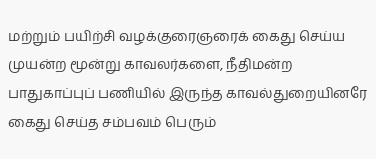மற்றும் பயிற்சி வழக்குரைஞரைக் கைது செய்ய முயன்ற மூன்று காவலர்களை, நீதிமன்ற பாதுகாப்புப் பணியில் இருந்த காவல்துறையினரே கைது செய்த சம்பவம் பெரும்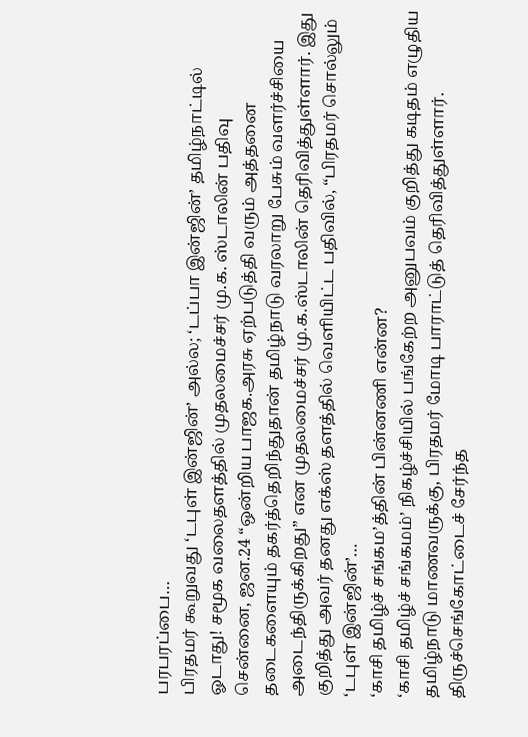பரபரப்பை…
பிரதமர் கூறுவது ‘டபுள் இன்ஜின்’ அல்ல; ‘டப்பா இன்ஜின்’ தமிழ்நாட்டில் ஓடாது! சமூக வலைதளத்தில் முதலமைச்சர் மு.க. ஸ்டாலின் பதிவு
சென்னை, ஜன.24 “ஒன்றிய பாஜக.அரசு ஏற்படுத்தி வரும் அத்தனை தடைகளையும் தகர்த்தெறிந்துதான் தமிழ்நாடு வரலாறு பேசும் வளர்ச்சியை அடைந்திருக்கிறது” என முதலமைச்சர் மு.க.ஸ்டாலின் தெரிவித்துள்ளார். இது குறித்து அவர் தனது எக்ஸ் தளத்தில் வெளியிட்ட பதிவில், “பிரதமர் சொல்லும் ‘டபுள் இன்ஜின்’…
‘காசி தமிழ்ச் சங்கம’த்தின் பின்னணி என்ன?
‘காசி தமிழ்ச் சங்கமம்’ நிகழ்ச்சியில் பங்கேற்ற அனுபவம் குறித்து கடிதம் எழுதிய தமிழ்நாடு மாணவருக்கு, பிரதமர் மோடி பாராட்டுத் தெரிவித்துள்ளார். திருச்செங்கோட்டைச் சேர்ந்த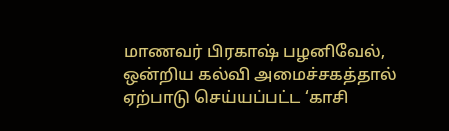மாணவர் பிரகாஷ் பழனிவேல், ஒன்றிய கல்வி அமைச்சகத்தால் ஏற்பாடு செய்யப்பட்ட ‘காசி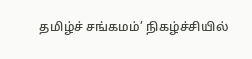தமிழ்ச் சங்கமம்’ நிகழ்ச்சியில்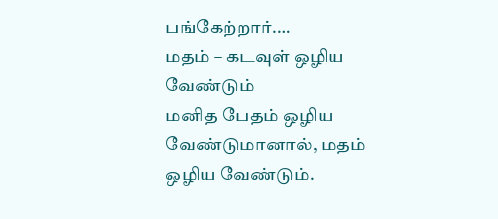பங்கேற்றார்.…
மதம் – கடவுள் ஒழிய வேண்டும்
மனித பேதம் ஒழிய வேண்டுமானால், மதம் ஒழிய வேண்டும்.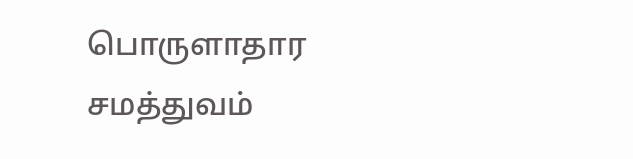பொருளாதார சமத்துவம்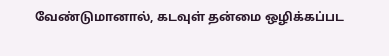வேண்டுமானால், கடவுள் தன்மை ஒழிக்கப்பட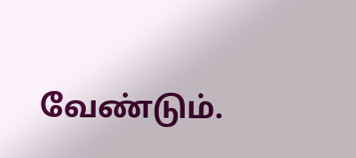வேண்டும்.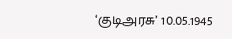‘குடிஅரசு’ 10.05.1945